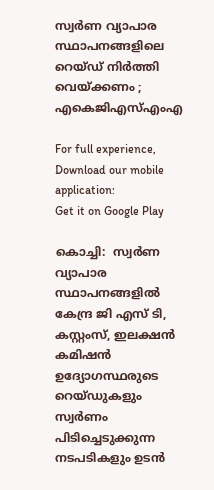സ്വര്‍ണ വ്യാപാര സ്ഥാപനങ്ങളിലെ റെയ്ഡ് നിര്‍ത്തി വെയ്ക്കണം ; എകെജിഎസ്‌എംഎ

For full experience, Download our mobile application:
Get it on Google Play

കൊച്ചി:  സ്വര്‍ണ വ്യാപാര സ്ഥാപനങ്ങളില്‍ കേന്ദ്ര ജി എസ് ടി, കസ്റ്റംസ്, ഇലക്ഷന്‍ കമിഷന്‍ ഉദ്യോഗസ്ഥരുടെ റെയ്ഡുകളും സ്വര്‍ണം പിടിച്ചെടുക്കുന്ന നടപടികളും ഉടന്‍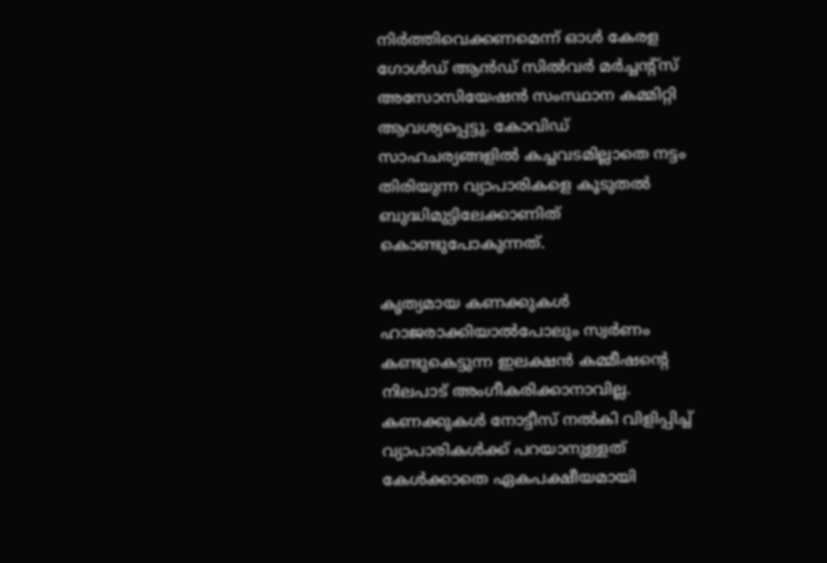നിര്‍ത്തിവെക്കണമെന്ന് ഓള്‍ കേരള ഗോള്‍ഡ് ആന്‍ഡ് സില്‍വര്‍ മര്‍ച്ചന്റ്‌സ് അസോസിയേഷന്‍ സംസ്ഥാന കമ്മിറ്റി ആവശ്യപ്പെട്ടു. കോവിഡ് സാഹചര്യങ്ങളില്‍ കച്ചവടമില്ലാതെ നട്ടം തിരിയുന്ന വ്യാപാരികളെ കൂടുതല്‍ ബുദ്ധിമുട്ടിലേക്കാണിത് കൊണ്ടുപോകുന്നത്.

കൃത്യമായ കണക്കുകള്‍ ഹാജരാക്കിയാല്‍പോലും സ്വര്‍ണം കണ്ടുകെട്ടുന്ന ഇലക്ഷന്‍ കമ്മീഷന്റെ നിലപാട് അംഗീകരിക്കാനാവില്ല. കണക്കുകള്‍ നോട്ടീസ് നല്‍കി വിളിപ്പിച്ച്‌ വ്യാപാരികള്‍ക്ക് പറയാനുള്ളത് കേള്‍ക്കാതെ ഏകപക്ഷീയമായി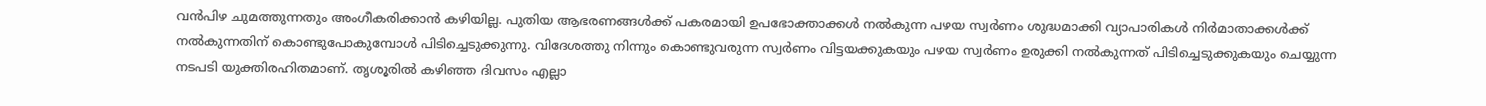വന്‍പിഴ ചുമത്തുന്നതും അംഗീകരിക്കാന്‍ കഴിയില്ല. പുതിയ ആഭരണങ്ങള്‍ക്ക് പകരമായി ഉപഭോക്താക്കള്‍ നല്‍കുന്ന പഴയ സ്വര്‍ണം ശുദ്ധമാക്കി വ്യാപാരികള്‍ നിര്‍മാതാക്കള്‍ക്ക് നല്‍കുന്നതിന് കൊണ്ടുപോകുമ്പോള്‍ പിടിച്ചെടുക്കുന്നു. വിദേശത്തു നിന്നും കൊണ്ടുവരുന്ന സ്വര്‍ണം വിട്ടയക്കുകയും പഴയ സ്വര്‍ണം ഉരുക്കി നല്‍കുന്നത് പിടിച്ചെടുക്കുകയും ചെയ്യുന്ന നടപടി യുക്തിരഹിതമാണ്. തൃശൂരില്‍ കഴിഞ്ഞ ദിവസം എല്ലാ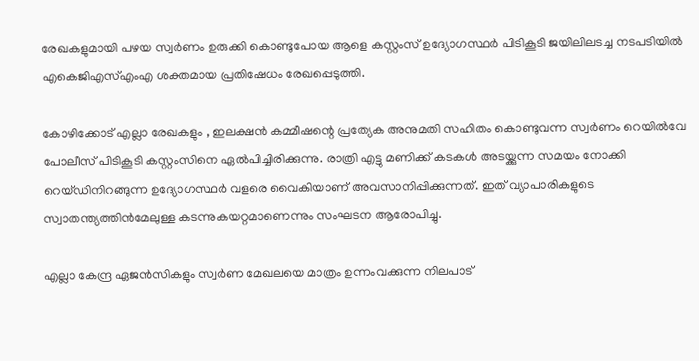രേഖകളുമായി പഴയ സ്വര്‍ണം ഉരുക്കി കൊണ്ടുപോയ ആളെ കസ്റ്റംസ് ഉദ്യോഗസ്ഥര്‍ പിടികൂടി ജയിലിലടച്ച നടപടിയില്‍ എകെജിഎസ്‌എംഎ ശക്തമായ പ്രതിഷേധം രേഖപ്പെടുത്തി.

കോഴിക്കോട് എല്ലാ രേഖകളും , ഇലക്ഷന്‍ കമ്മീഷന്റെ പ്രത്യേക അനുമതി സഹിതം കൊണ്ടുവന്ന സ്വര്‍ണം റെയില്‍വേ പോലീസ് പിടികൂടി കസ്റ്റംസിനെ ഏല്‍പിച്ചിരിക്കുന്നു. രാത്രി എട്ടു മണിക്ക് കടകള്‍ അടയ്ക്കുന്ന സമയം നോക്കി റെയ്ഡിനിറങ്ങുന്ന ഉദ്യോഗസ്ഥര്‍ വളരെ വൈകിയാണ് അവസാനിപ്പിക്കുന്നത്. ഇത് വ്യാപാരികളുടെ സ്വാതന്ത്യത്തിന്‍മേലുള്ള കടന്നുകയറ്റമാണെന്നും സംഘടന ആരോപിച്ചു.

എല്ലാ കേന്ദ്ര ഏജന്‍സികളും സ്വര്‍ണ മേഖലയെ മാത്രം ഉന്നംവക്കുന്ന നിലപാട്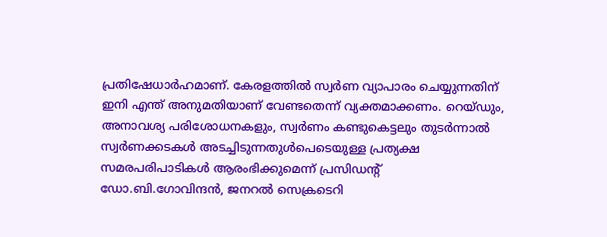പ്രതിഷേധാര്‍ഹമാണ്. കേരളത്തില്‍ സ്വര്‍ണ വ്യാപാരം ചെയ്യുന്നതിന് ഇനി എന്ത് അനുമതിയാണ് വേണ്ടതെന്ന് വ്യക്തമാക്കണം. റെയ്ഡും, അനാവശ്യ പരിശോധനകളും, സ്വര്‍ണം കണ്ടുകെട്ടലും തുടര്‍ന്നാല്‍ സ്വര്‍ണക്കടകള്‍ അടച്ചിടുന്നതുള്‍പെടെയുള്ള പ്രത്യക്ഷ സമരപരിപാടികള്‍ ആരംഭിക്കുമെന്ന് പ്രസിഡന്റ് ഡോ.ബി.ഗോവിന്ദന്‍, ജനറല്‍ സെക്രടെറി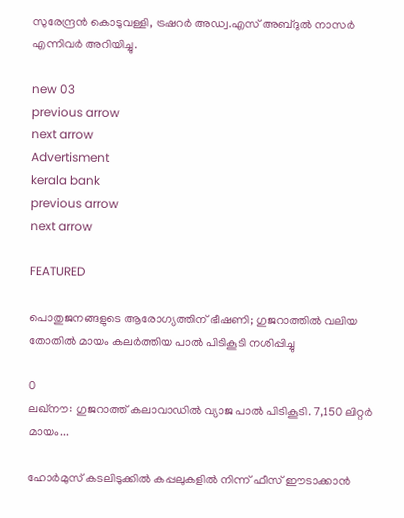സുരേന്ദ്രന്‍ കൊടുവള്ളി, ട്രഷറര്‍ അഡ്വ.എസ് അബ്ദുല്‍ നാസര്‍ എന്നിവര്‍ അറിയിച്ചു.

new 03
previous arrow
next arrow
Advertisment
kerala bank
previous arrow
next arrow

FEATURED

പൊതുജനങ്ങളുടെ ആരോഗ്യത്തിന് ഭീഷണി; ഗുജറാത്തിൽ വലിയ തോതിൽ മായം കലർത്തിയ പാൽ പിടികൂടി നശിപ്പിച്ചു

0
ലഖ്‌നൗ: ഗുജറാത്ത് കലാവാഡില്‍ വ്യാജ പാല്‍ പിടികൂടി. 7,150 ലിറ്റര്‍ മായം...

ഹോർമുസ് കടലിടുക്കിൽ കപ്പലുകളിൽ നിന്ന് ഫീസ് ഈടാക്കാൻ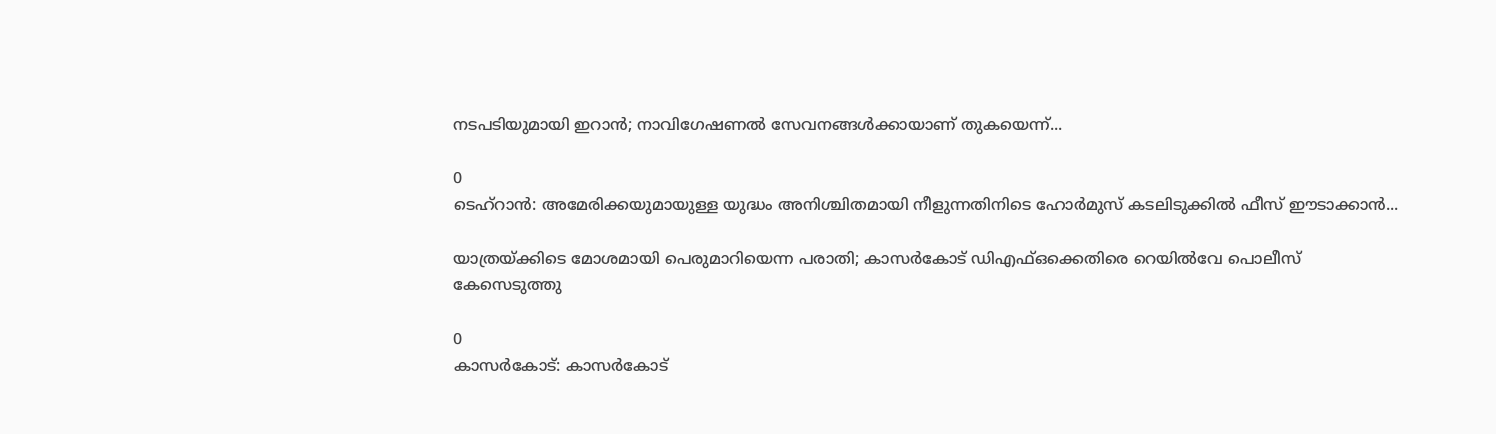നടപടിയുമായി ഇറാൻ; നാവിഗേഷണൽ സേവനങ്ങൾക്കായാണ് തുകയെന്ന്...

0
ടെഹ്റാൻ: അമേരിക്കയുമായുള്ള യുദ്ധം അനിശ്ചിതമായി നീളുന്നതിനിടെ ഹോർമുസ് കടലിടുക്കിൽ ഫീസ് ഈടാക്കാൻ...

യാത്രയ്ക്കിടെ മോശമായി പെരുമാറിയെന്ന പരാതി; കാസർകോട് ഡിഎഫ്ഒക്കെതിരെ റെയിൽവേ പൊലീസ് കേസെടുത്തു

0
കാസര്‍കോട്: കാസര്‍കോട്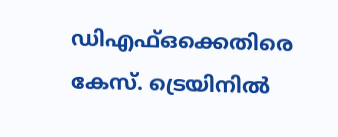ഡിഎഫ്ഒക്കെതിരെ കേസ്. ട്രെയിനില്‍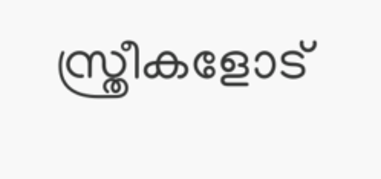സ്ത്രീകളോട്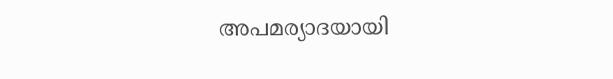അപമര്യാദയായി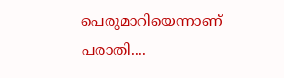പെരുമാറിയെന്നാണ് പരാതി....